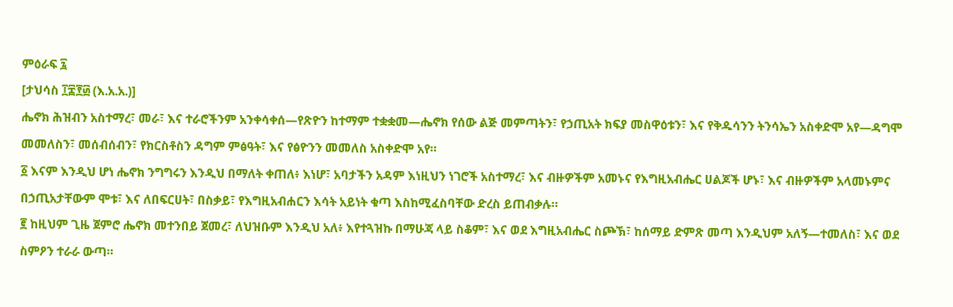ምዕራፍ ፯
[ታህሳስ ፲፰፻፴ (እ.አ.አ.)]
ሔኖክ ሕዝብን አስተማረ፣ መራ፣ እና ተራሮችንም አንቀሳቀሰ—የጽዮን ከተማም ተቋቋመ—ሔኖክ የሰው ልጅ መምጣትን፣ የኃጢአት ክፍያ መስዋዕቱን፣ እና የቅዱሳንን ትንሳኤን አስቀድሞ አየ—ዳግሞ መመለስን፣ መሰብሰብን፣ የክርስቶስን ዳግም ምፅዓት፣ እና የፅዮንን መመለስ አስቀድሞ አየ።
፩ እናም እንዲህ ሆነ ሔኖክ ንግግሩን እንዲህ በማለት ቀጠለ፥ እነሆ፣ አባታችን አዳም እነዚህን ነገሮች አስተማረ፣ እና ብዙዎችም አመኑና የእግዚአብሔር ሀልጆች ሆኑ፣ እና ብዙዎችም አላመኑምና በኃጢአታቸውም ሞቱ፣ እና ለበፍርሀት፣ በስቃይ፣ የእግዚአብሐርን እሳት አይነት ቁጣ እስከሚፈስባቸው ድረስ ይጠብቃሉ።
፪ ከዚህም ጊዜ ጀምሮ ሔኖክ መተንበይ ጀመረ፣ ለህዝቡም እንዲህ አለ፥ እየተጓዝኩ በማሁጃ ላይ ስቆም፣ እና ወደ እግዚአብሔር ስጮኽ፣ ከሰማይ ድምጽ መጣ እንዲህም አለኝ—ተመለስ፣ እና ወደ ስምዖን ተራራ ውጣ።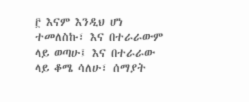፫ እናም እንዲህ ሆነ ተመለስኩ፣ እና በተራራውም ላይ ወጣሁ፤ እና በተራራው ላይ ቆሜ ሳለሁ፣ ሰማያት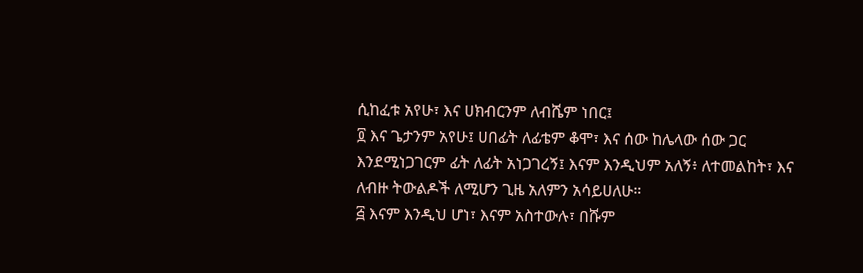ሲከፈቱ አየሁ፣ እና ሀክብርንም ለብሼም ነበር፤
፬ እና ጌታንም አየሁ፤ ሀበፊት ለፊቴም ቆሞ፣ እና ሰው ከሌላው ሰው ጋር እንደሚነጋገርም ፊት ለፊት አነጋገረኝ፤ እናም እንዲህም አለኝ፥ ለተመልከት፣ እና ለብዙ ትውልዶች ለሚሆን ጊዜ አለምን አሳይሀለሁ።
፭ እናም እንዲህ ሆነ፣ እናም አስተውሉ፣ በሹም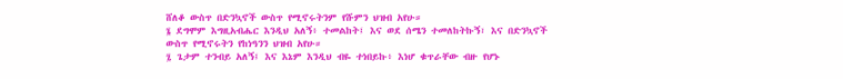ሸለቆ ውስጥ በድንኳኖች ውስጥ የሚኖሩትንም የሹምን ህዝብ አየሁ።
፮ ደግሞም እግዚአብሔር እንዲህ አለኝ፥ ተመልከት፤ እና ወደ ሰሜን ተመለከትኩኝ፣ እና በድንኳኖች ውስጥ የሚኖሩትን የከነዓንን ህዝብ አየሁ።
፯ ጌታም ተንብይ አለኝ፤ እና እኔም እንዲህ ብዬ ተነበይኩ፥ እነሆ ቁጥራቸው ብዙ የሆኑ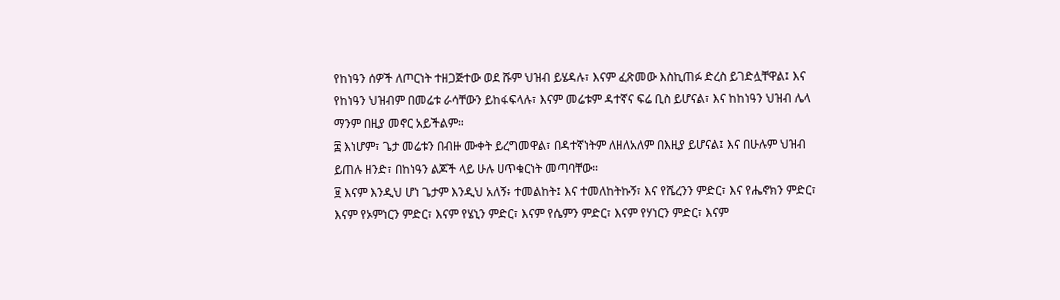የከነዓን ሰዎች ለጦርነት ተዘጋጅተው ወደ ሹም ህዝብ ይሄዳሉ፣ እናም ፈጽመው እስኪጠፉ ድረስ ይገድሏቸዋል፤ እና የከነዓን ህዝብም በመሬቱ ራሳቸውን ይከፋፍላሉ፣ እናም መሬቱም ዳተኛና ፍሬ ቢስ ይሆናል፣ እና ከከነዓን ህዝብ ሌላ ማንም በዚያ መኖር አይችልም።
፰ እነሆም፣ ጌታ መሬቱን በብዙ ሙቀት ይረግመዋል፣ በዳተኛነትም ለዘለአለም በእዚያ ይሆናል፤ እና በሁሉም ህዝብ ይጠሉ ዘንድ፣ በከነዓን ልጆች ላይ ሁሉ ሀጥቁርነት መጣባቸው።
፱ እናም እንዲህ ሆነ ጌታም እንዲህ አለኝ፥ ተመልከት፤ እና ተመለከትኩኝ፣ እና የሼረንን ምድር፣ እና የሔኖክን ምድር፣ እናም የኦምነርን ምድር፣ እናም የሄኒን ምድር፣ እናም የሴምን ምድር፣ እናም የሃነርን ምድር፣ እናም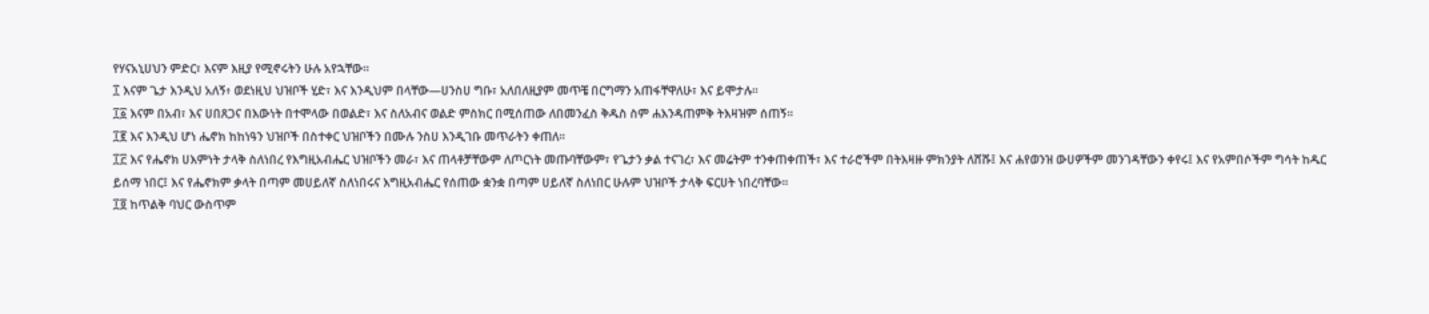የሃናአኒሀህን ምድር፣ እናም እዚያ የሚኖሩትን ሁሉ አየኋቸው።
፲ እናም ጌታ እንዲህ አለኝ፥ ወደነዚህ ህዝቦች ሂድ፣ እና እንዲህም በላቸው—ሀንስሀ ግቡ፣ አለበለዚያም መጥቼ በርግማን አጠፋቸዋለሁ፣ እና ይሞታሉ።
፲፩ እናም በአብ፣ እና ሀበጸጋና በእውነት በተሞላው በወልድ፣ እና ስለአብና ወልድ ምስክር በሚሰጠው ለበመንፈስ ቅዱስ ስም ሐእንዳጠምቅ ትእዛዝም ሰጠኝ።
፲፪ እና እንዲህ ሆነ ሔኖክ ከከነዓን ህዝቦች በስተቀር ህዝቦችን በሙሉ ንስሀ እንዲገቡ መጥራትን ቀጠለ።
፲፫ እና የሔኖክ ሀእምነት ታላቅ ስለነበረ የእግዚአብሔር ህዝቦችን መራ፣ እና ጠላቶቻቸውም ለጦርነት መጡባቸውም፣ የጌታን ቃል ተናገረ፣ እና መሬትም ተንቀጠቀጠች፣ እና ተራሮችም በትእዛዙ ምክንያት ለሸሹ፤ እና ሐየወንዝ ውሀዎችም መንገዳቸውን ቀየሩ፤ እና የአምበሶችም ግሳት ከዱር ይሰማ ነበር፤ እና የሔኖክም ቃላት በጣም መሀይለኛ ስለነበሩና እግዚአብሔር የሰጠው ቋንቋ በጣም ሀይለኛ ስለነበር ሁሉም ህዝቦች ታላቅ ፍርሀት ነበረባቸው።
፲፬ ከጥልቅ ባህር ውስጥም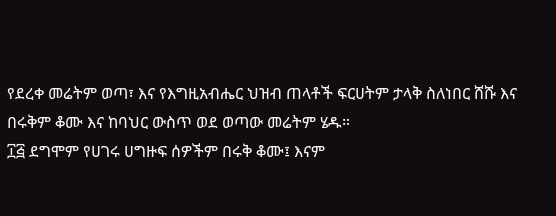የደረቀ መሬትም ወጣ፣ እና የእግዚአብሔር ህዝብ ጠላቶች ፍርሀትም ታላቅ ስለነበር ሸሹ እና በሩቅም ቆሙ እና ከባህር ውስጥ ወደ ወጣው መሬትም ሄዱ።
፲፭ ደግሞም የሀገሩ ሀግዙፍ ሰዎችም በሩቅ ቆሙ፤ እናም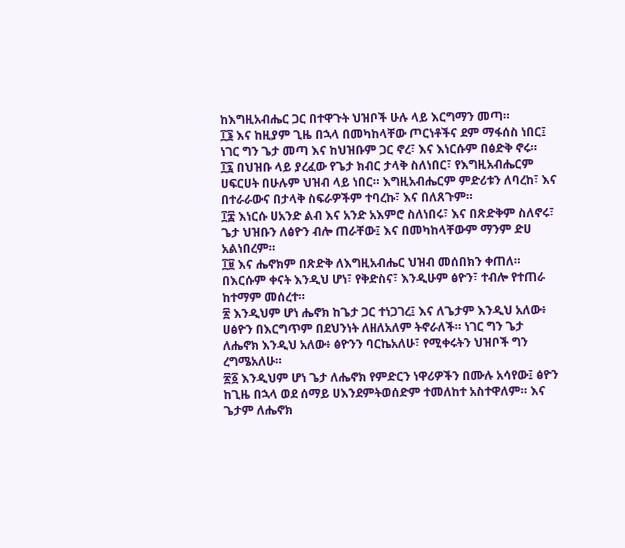ከእግዚአብሔር ጋር በተዋጉት ህዝቦች ሁሉ ላይ እርግማን መጣ።
፲፮ እና ከዚያም ጊዜ በኋላ በመካከላቸው ጦርነቶችና ደም ማፋሰስ ነበር፤ ነገር ግን ጌታ መጣ እና ከህዝቡም ጋር ኖረ፣ እና እነርሱም በፅድቅ ኖሩ።
፲፯ በህዝቡ ላይ ያረፈው የጌታ ክብር ታላቅ ስለነበር፣ የእግዚአብሔርም ሀፍርሀት በሁሉም ህዝብ ላይ ነበር። እግዚአብሔርም ምድሪቱን ለባረከ፣ እና በተራራውና በታላቅ ስፍራዎችም ተባረኩ፣ እና በለጸጉም።
፲፰ እነርሱ ሀአንድ ልብ እና አንድ አእምሮ ስለነበሩ፣ እና በጽድቅም ስለኖሩ፣ ጌታ ህዝቡን ለፅዮን ብሎ ጠራቸው፤ እና በመካከላቸውም ማንም ድሀ አልነበረም።
፲፱ እና ሔኖክም በጽድቅ ለእግዚአብሔር ህዝብ መሰበክን ቀጠለ። በእርሱም ቀናት እንዲህ ሆነ፣ የቅድስና፣ እንዲሁም ፅዮን፣ ተብሎ የተጠራ ከተማም መሰረተ።
፳ እንዲህም ሆነ ሔኖክ ከጌታ ጋር ተነጋገረ፤ እና ለጌታም እንዲህ አለው፥ ሀፅዮን በእርግጥም በደህንነት ለዘለአለም ትኖራለች። ነገር ግን ጌታ ለሔኖክ እንዲህ አለው፥ ፅዮንን ባርኬአለሁ፣ የሚቀሩትን ህዝቦች ግን ረግሜአለሁ።
፳፩ እንዲህም ሆነ ጌታ ለሔኖክ የምድርን ነዋሪዎችን በሙሉ አሳየው፤ ፅዮን ከጊዜ በኋላ ወደ ሰማይ ሀእንደምትወሰድም ተመለከተ አስተዋለም። እና ጌታም ለሔኖክ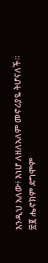እንዲህ አለው፥ እነሆ ለዘለአለም መኖሪያዬ ትሆናለች።
፳፪ ሔኖክም ደግሞም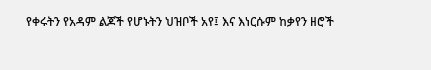የቀሩትን የአዳም ልጆች የሆኑትን ህዝቦች አየ፤ እና እነርሱም ከቃየን ዘሮች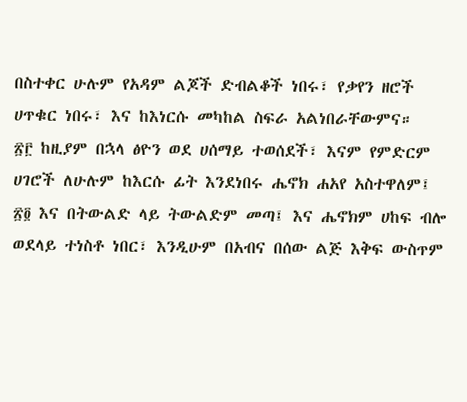በስተቀር ሁሉም የአዳም ልጆች ድብልቆች ነበሩ፣ የቃየን ዘሮች ሀጥቁር ነበሩ፣ እና ከእነርሱ መካከል ስፍራ አልነበራቸውምና።
፳፫ ከዚያም በኋላ ፅዮን ወደ ሀሰማይ ተወሰደች፣ እናም የምድርም ሀገሮች ለሁሉም ከእርሱ ፊት እንደነበሩ ሔኖክ ሐአየ አስተዋለም፤
፳፬ እና በትውልድ ላይ ትውልድም መጣ፤ እና ሔኖክም ሀከፍ ብሎ ወደላይ ተነስቶ ነበር፣ እንዲሁም በአብና በሰው ልጅ እቅፍ ውስጥም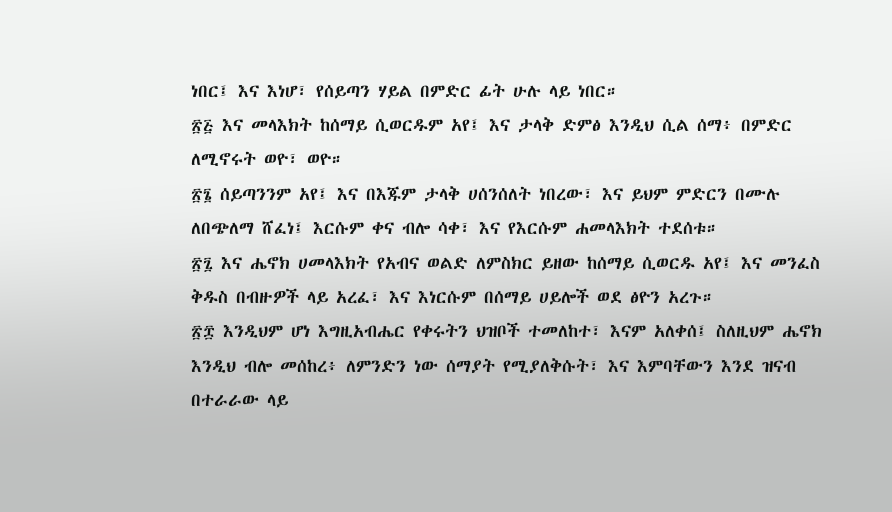ነበር፤ እና እነሆ፣ የሰይጣን ሃይል በምድር ፊት ሁሉ ላይ ነበር።
፳፭ እና መላእክት ከሰማይ ሲወርዱም አየ፤ እና ታላቅ ድምፅ እንዲህ ሲል ሰማ፥ በምድር ለሚኖሩት ወዮ፣ ወዮ።
፳፮ ሰይጣንንም አየ፤ እና በእጁም ታላቅ ሀሰንሰለት ነበረው፣ እና ይህም ምድርን በሙሉ ለበጭለማ ሸፈነ፤ እርሱም ቀና ብሎ ሳቀ፣ እና የእርሱም ሐመላእክት ተደሰቱ።
፳፯ እና ሔኖክ ሀመላእክት የአብና ወልድ ለምስክር ይዘው ከሰማይ ሲወርዱ አየ፤ እና መንፈስ ቅዱስ በብዙዎች ላይ አረፈ፣ እና እነርሱም በሰማይ ሀይሎች ወደ ፅዮን አረጉ።
፳፰ እንዲህም ሆነ እግዚአብሔር የቀሩትን ህዝቦች ተመለከተ፣ እናም አለቀሰ፤ ስለዚህም ሔኖክ እንዲህ ብሎ መሰከረ፥ ለምንድን ነው ሰማያት የሚያለቅሱት፣ እና እምባቸውን እንደ ዝናብ በተራራው ላይ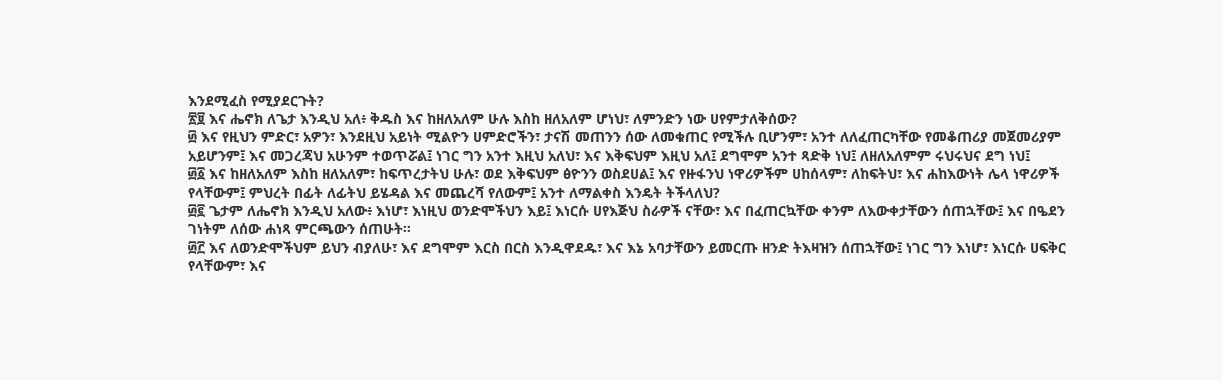እንደሚፈስ የሚያደርጉት?
፳፱ እና ሔኖክ ለጌታ እንዲህ አለ፥ ቅዱስ እና ከዘለአለም ሁሉ እስከ ዘለአለም ሆነህ፣ ለምንድን ነው ሀየምታለቅሰው?
፴ እና የዚህን ምድር፣ አዎን፣ እንደዚህ አይነት ሚልዮን ሀምድሮችን፣ ታናሽ መጠንን ሰው ለመቁጠር የሚችሉ ቢሆንም፣ አንተ ለለፈጠርካቸው የመቆጠሪያ መጀመሪያም አይሆንም፤ እና መጋረጃህ አሁንም ተወጥሯል፤ ነገር ግን አንተ እዚህ አለህ፣ እና እቅፍህም እዚህ አለ፤ ደግሞም አንተ ጻድቅ ነህ፤ ለዘለአለምም ሩህሩህና ደግ ነህ፤
፴፩ እና ከዘለአለም እስከ ዘለአለም፣ ከፍጥረታትህ ሁሉ፣ ወደ እቅፍህም ፅዮንን ወስደሀል፤ እና የዙፋንህ ነዋሪዎችም ሀከሰላም፣ ለከፍትህ፣ እና ሐከእውነት ሌላ ነዋሪዎች የላቸውም፤ ምህረት በፊት ለፊትህ ይሄዳል እና መጨረሻ የለውም፤ አንተ ለማልቀስ እንዴት ትችላለህ?
፴፪ ጌታም ለሔኖክ እንዲህ አለው፥ እነሆ፣ እነዚህ ወንድሞችህን እይ፤ እነርሱ ሀየእጅህ ስራዎች ናቸው፣ እና በፈጠርኳቸው ቀንም ለእውቀታቸውን ሰጠኋቸው፤ እና በዔደን ገነትም ለሰው ሐነጻ ምርጫውን ሰጠሁት።
፴፫ እና ለወንድሞችህም ይህን ብያለሁ፣ እና ደግሞም እርስ በርስ እንዲዋደዱ፣ እና እኔ አባታቸውን ይመርጡ ዘንድ ትእዛዝን ሰጠኋቸው፤ ነገር ግን እነሆ፣ እነርሱ ሀፍቅር የላቸውም፣ እና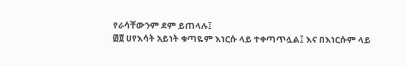የራሳቸውንም ደም ይጠላሉ፤
፴፬ ሀየእሳት አይነት ቁጣዬም እነርሱ ላይ ተቀጣጥሏል፤ እና በእነርሱም ላይ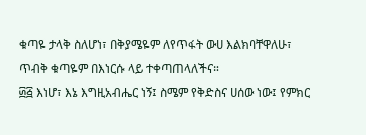ቁጣዬ ታላቅ ስለሆነ፣ በቅያሜዬም ለየጥፋት ውሀ እልክባቸዋለሁ፣ ጥብቅ ቁጣዬም በእነርሱ ላይ ተቀጣጠላለችና።
፴፭ እነሆ፣ እኔ እግዚአብሔር ነኝ፤ ስሜም የቅድስና ሀሰው ነው፤ የምክር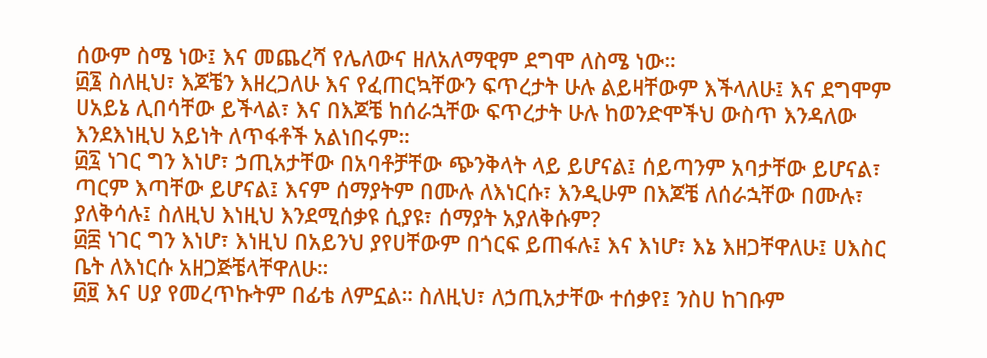ሰውም ስሜ ነው፤ እና መጨረሻ የሌለውና ዘለአለማዊም ደግሞ ለስሜ ነው።
፴፮ ስለዚህ፣ እጆቼን እዘረጋለሁ እና የፈጠርኳቸውን ፍጥረታት ሁሉ ልይዛቸውም እችላለሁ፤ እና ደግሞም ሀአይኔ ሊበሳቸው ይችላል፣ እና በእጆቼ ከሰራኋቸው ፍጥረታት ሁሉ ከወንድሞችህ ውስጥ እንዳለው እንደእነዚህ አይነት ለጥፋቶች አልነበሩም።
፴፯ ነገር ግን እነሆ፣ ኃጢአታቸው በአባቶቻቸው ጭንቅላት ላይ ይሆናል፤ ሰይጣንም አባታቸው ይሆናል፣ ጣርም እጣቸው ይሆናል፤ እናም ሰማያትም በሙሉ ለእነርሱ፣ እንዲሁም በእጆቼ ለሰራኋቸው በሙሉ፣ ያለቅሳሉ፤ ስለዚህ እነዚህ እንደሚሰቃዩ ሲያዩ፣ ሰማያት አያለቅሱም?
፴፰ ነገር ግን እነሆ፣ እነዚህ በአይንህ ያየሀቸውም በጎርፍ ይጠፋሉ፤ እና እነሆ፣ እኔ እዘጋቸዋለሁ፤ ሀእስር ቤት ለእነርሱ አዘጋጅቼላቸዋለሁ።
፴፱ እና ሀያ የመረጥኩትም በፊቴ ለምኗል። ስለዚህ፣ ለኃጢአታቸው ተሰቃየ፤ ንስሀ ከገቡም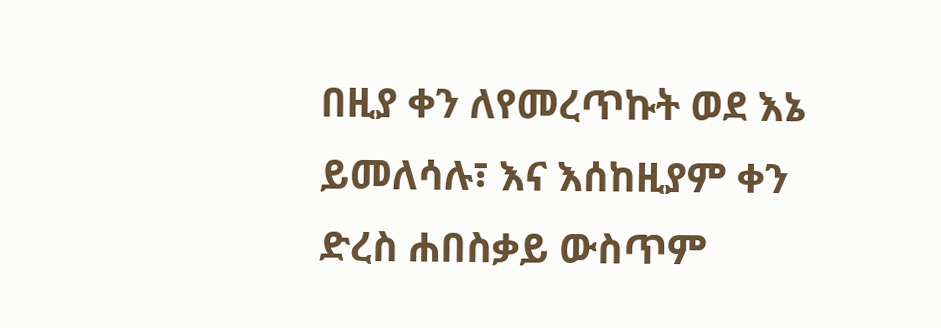በዚያ ቀን ለየመረጥኩት ወደ እኔ ይመለሳሉ፣ እና እሰከዚያም ቀን ድረስ ሐበስቃይ ውስጥም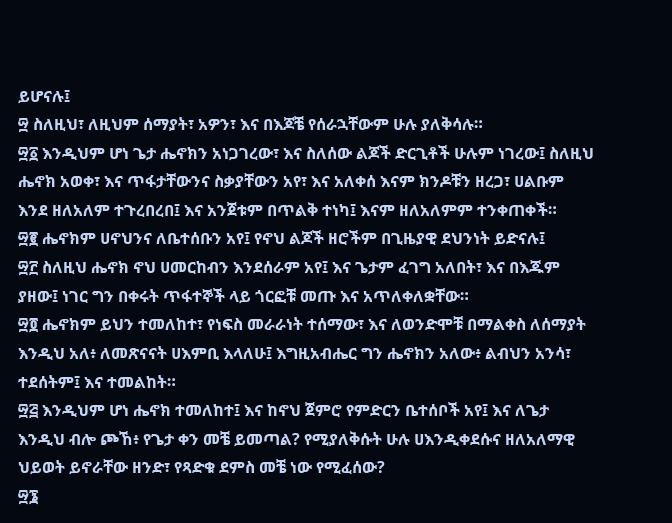ይሆናሉ፤
፵ ስለዚህ፣ ለዚህም ሰማያት፣ አዎን፣ እና በእጆቼ የሰራኋቸውም ሁሉ ያለቅሳሉ።
፵፩ እንዲህም ሆነ ጌታ ሔኖክን አነጋገረው፣ እና ስለሰው ልጆች ድርጊቶች ሁሉም ነገረው፤ ስለዚህ ሔኖክ አወቀ፣ እና ጥፋታቸውንና ስቃያቸውን አየ፣ እና አለቀሰ እናም ክንዶቹን ዘረጋ፣ ሀልቡም እንደ ዘለአለም ተጉረበረበ፤ እና አንጀቱም በጥልቅ ተነካ፤ እናም ዘለአለምም ተንቀጠቀች።
፵፪ ሔኖክም ሀኖህንና ለቤተሰቡን አየ፤ የኖህ ልጆች ዘሮችም በጊዜያዊ ደህንነት ይድናሉ፤
፵፫ ስለዚህ ሔኖክ ኖህ ሀመርከብን እንደሰራም አየ፤ እና ጌታም ፈገግ አለበት፣ እና በእጁም ያዘው፤ ነገር ግን በቀሩት ጥፋተኞች ላይ ጎርፎቹ መጡ እና አጥለቀለቋቸው።
፵፬ ሔኖክም ይህን ተመለከተ፣ የነፍስ መራራነት ተሰማው፣ እና ለወንድሞቹ በማልቀስ ለሰማያት እንዲህ አለ፥ ለመጽናናት ሀእምቢ እላለሁ፤ እግዚአብሔር ግን ሔኖክን አለው፥ ልብህን አንሳ፣ ተደሰትም፤ እና ተመልከት።
፵፭ እንዲህም ሆነ ሔኖክ ተመለከተ፤ እና ከኖህ ጀምሮ የምድርን ቤተሰቦች አየ፤ እና ለጌታ እንዲህ ብሎ ጮኸ፥ የጌታ ቀን መቼ ይመጣል? የሚያለቅሱት ሁሉ ሀእንዲቀደሱና ዘለአለማዊ ህይወት ይኖራቸው ዘንድ፣ የጻድቁ ደምስ መቼ ነው የሚፈሰው?
፵፮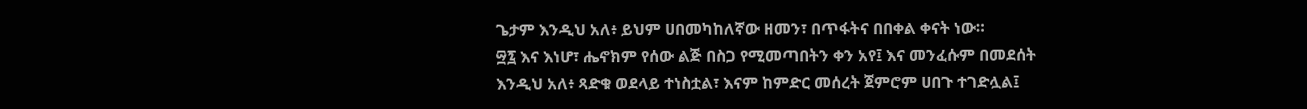ጌታም እንዲህ አለ፥ ይህም ሀበመካከለኛው ዘመን፣ በጥፋትና በበቀል ቀናት ነው።
፵፯ እና እነሆ፣ ሔኖክም የሰው ልጅ በስጋ የሚመጣበትን ቀን አየ፤ እና መንፈሱም በመደሰት እንዲህ አለ፥ ጻድቁ ወደላይ ተነስቷል፣ እናም ከምድር መሰረት ጀምሮም ሀበጉ ተገድሏል፤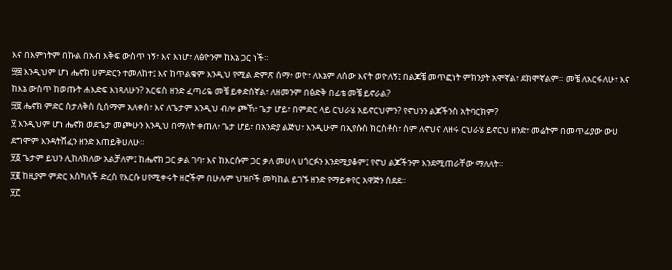እና በእምነትም በኩል በአብ እቅፍ ውስጥ ነኝ፣ እና እነሆ፣ ለፅዮንም ከእኔ ጋር ነች።
፵፰ እንዲህም ሆነ ሔኖክ ሀምድርን ተመለከተ፤ እና ከጥልቁም እንዲህ የሚል ድምጽ ሰማ፥ ወዮ፣ ለእኔም ለሰው እናት ወዮለኝ፤ በልጆቼ መጥፎነት ምክንያት አሞኛል፣ ደክሞኛልም። መቼ ለአርፋለሁ፣ እና ከእኔ ውስጥ ከወጡት ሐእድፍ እነጻለሁን? አርፍስ ዘንድ ፈጣሪዬ መቼ ይቀድሰኛል፣ ለዘመንም በፅድቅ በፊቴ መቼ ይኖራል?
፵፱ ሔኖክ ምድር ስታለቅስ ሲሰማም አለቀሰ፣ እና ለጌታም እንዲህ ብሎ ጮኸ፥ ጌታ ሆይ፣ በምድር ላይ ርህራሄ አይኖርህምን? የኖህንን ልጆችንስ አትባርክም?
፶ እንዲህም ሆነ ሔኖክ ወደጌታ መጮሁን እንዲህ በማለት ቀጠለ፥ ጌታ ሆይ፣ በአንድያ ልጅህ፣ እንዲሁም በኢየሱስ ክርስቶስ፣ ስም ለኖህና ለዘሩ ርህራሄ ይኖርህ ዘንድ፣ መሬትም በመጥፊያው ውሀ ደግሞም እንዳትሸፈን ዘንድ እጠይቅሀለሁ።
፶፩ ጌታም ይህን ሊከለክለው አልቻለም፤ ከሔኖክ ጋር ቃል ገባ፣ እና ከእርሱም ጋር ቃለ መሀላ ሀጎርፉን እንደሚያቆም፤ የኖህ ልጆችንም እንደሚጠራቸው ማለለት።
፶፪ ከዚያም ምድር እስካለች ድረስ የእርሱ ሀየሚቀሩት ዘሮችም በሁሉም ህዝቦች መካከል ይገኙ ዘንድ የማይቀየር አዋጅን ሰደደ።
፶፫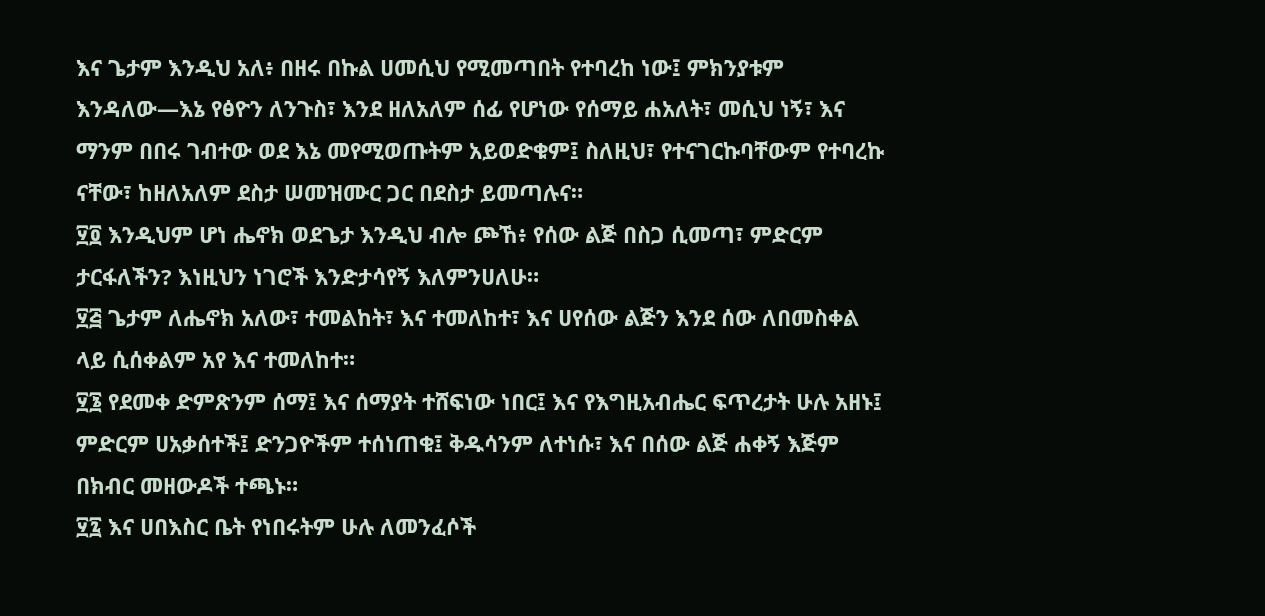እና ጌታም እንዲህ አለ፥ በዘሩ በኩል ሀመሲህ የሚመጣበት የተባረከ ነው፤ ምክንያቱም እንዳለው—እኔ የፅዮን ለንጉስ፣ እንደ ዘለአለም ሰፊ የሆነው የሰማይ ሐአለት፣ መሲህ ነኝ፣ እና ማንም በበሩ ገብተው ወደ እኔ መየሚወጡትም አይወድቁም፤ ስለዚህ፣ የተናገርኩባቸውም የተባረኩ ናቸው፣ ከዘለአለም ደስታ ሠመዝሙር ጋር በደስታ ይመጣሉና።
፶፬ እንዲህም ሆነ ሔኖክ ወደጌታ እንዲህ ብሎ ጮኸ፥ የሰው ልጅ በስጋ ሲመጣ፣ ምድርም ታርፋለችን? እነዚህን ነገሮች እንድታሳየኝ እለምንሀለሁ።
፶፭ ጌታም ለሔኖክ አለው፣ ተመልከት፣ እና ተመለከተ፣ እና ሀየሰው ልጅን እንደ ሰው ለበመስቀል ላይ ሲሰቀልም አየ እና ተመለከተ።
፶፮ የደመቀ ድምጽንም ሰማ፤ እና ሰማያት ተሸፍነው ነበር፤ እና የእግዚአብሔር ፍጥረታት ሁሉ አዘኑ፤ ምድርም ሀአቃሰተች፤ ድንጋዮችም ተሰነጠቁ፤ ቅዱሳንም ለተነሱ፣ እና በሰው ልጅ ሐቀኝ እጅም በክብር መዘውዶች ተጫኑ።
፶፯ እና ሀበእስር ቤት የነበሩትም ሁሉ ለመንፈሶች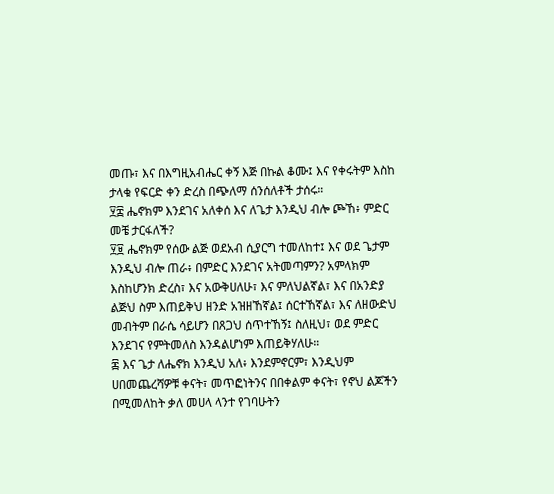መጡ፣ እና በእግዚአብሔር ቀኝ እጅ በኩል ቆሙ፤ እና የቀሩትም እስከ ታላቁ የፍርድ ቀን ድረስ በጭለማ ሰንሰለቶች ታሰሩ።
፶፰ ሔኖክም እንደገና አለቀሰ እና ለጌታ እንዲህ ብሎ ጮኸ፥ ምድር መቼ ታርፋለች?
፶፱ ሔኖክም የሰው ልጅ ወደአብ ሲያርግ ተመለከተ፤ እና ወደ ጌታም እንዲህ ብሎ ጠራ፥ በምድር እንደገና አትመጣምን? አምላክም እስከሆንክ ድረስ፣ እና አውቅሀለሁ፣ እና ምለህልኛል፣ እና በአንድያ ልጅህ ስም እጠይቅህ ዘንድ አዝዘኸኛል፤ ሰርተኸኛል፣ እና ለዘውድህ መብትም በራሴ ሳይሆን በጸጋህ ሰጥተኸኝ፤ ስለዚህ፣ ወደ ምድር እንደገና የምትመለስ እንዳልሆነም እጠይቅሃለሁ።
፷ እና ጌታ ለሔኖክ እንዲህ አለ፥ እንደምኖርም፣ እንዲህም ሀበመጨረሻዎቹ ቀናት፣ መጥፎነትንና በበቀልም ቀናት፣ የኖህ ልጆችን በሚመለከት ቃለ መሀላ ላንተ የገባሁትን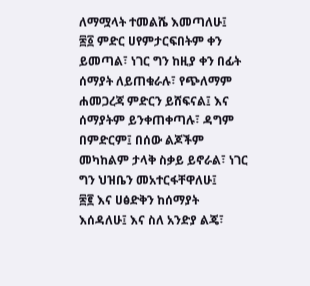ለማሟላት ተመልሼ እመጣለሁ፤
፷፩ ምድር ሀየምታርፍበትም ቀን ይመጣል፣ ነገር ግን ከዚያ ቀን በፊት ሰማያት ለይጠቁራሉ፣ የጭለማም ሐመጋረጃ ምድርን ይሸፍናል፤ እና ሰማያትም ይንቀጠቀጣሉ፣ ዳግም በምድርም፤ በሰው ልጆችም መካከልም ታላቅ ስቃይ ይኖራል፣ ነገር ግን ህዝቤን መአተርፋቸዋለሁ፤
፷፪ እና ሀፅድቅን ከሰማያት እሰዳለሁ፤ እና ስለ አንድያ ልጄ፣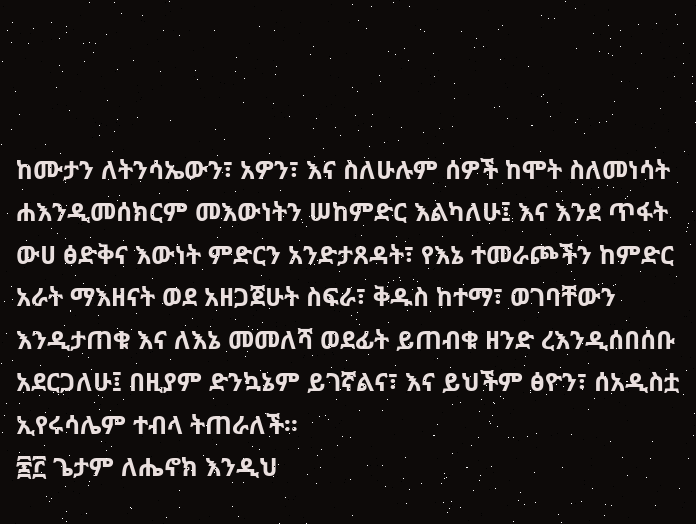ከሙታን ለትንሳኤውን፣ አዎን፣ እና ስለሁሉም ሰዎች ከሞት ስለመነሳት ሐእንዲመሰክርም መእውነትን ሠከምድር እልካለሁ፤ እና እንደ ጥፋት ውሀ ፅድቅና እውነት ምድርን አንድታጸዳት፣ የእኔ ተመራጮችን ከምድር አራት ማእዘናት ወደ አዘጋጀሁት ስፍራ፣ ቅዱስ ከተማ፣ ወገባቸውን እንዲታጠቁ እና ለእኔ መመለሻ ወደፊት ይጠብቁ ዘንድ ረእንዲሰበሰቡ አደርጋለሁ፤ በዚያም ድንኳኔም ይገኛልና፣ እና ይህችም ፅዮን፣ ሰአዲስቷ ኢየሩሳሌም ተብላ ትጠራለች።
፷፫ ጌታም ለሔኖክ እንዲህ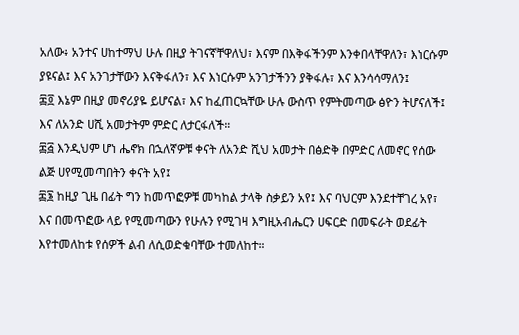አለው፥ አንተና ሀከተማህ ሁሉ በዚያ ትገናኛቸዋለህ፣ እናም በእቅፋችንም እንቀበላቸዋለን፣ እነርሱም ያዩናል፤ እና አንገታቸውን እናቅፋለን፣ እና እነርሱም አንገታችንን ያቅፋሉ፣ እና እንሳሳማለን፤
፷፬ እኔም በዚያ መኖሪያዬ ይሆናል፣ እና ከፈጠርኳቸው ሁሉ ውስጥ የምትመጣው ፅዮን ትሆናለች፤ እና ለአንድ ሀሺ አመታትም ምድር ለታርፋለች።
፷፭ እንዲህም ሆነ ሔኖክ በኋለኛዎቹ ቀናት ለአንድ ሺህ አመታት በፅድቅ በምድር ለመኖር የሰው ልጅ ሀየሚመጣበትን ቀናት አየ፤
፷፮ ከዚያ ጊዜ በፊት ግን ከመጥፎዎቹ መካከል ታላቅ ስቃይን አየ፤ እና ባህርም እንደተቸገረ አየ፣ እና በመጥፎው ላይ የሚመጣውን የሁሉን የሚገዛ እግዚአብሔርን ሀፍርድ በመፍራት ወደፊት እየተመለከቱ የሰዎች ልብ ለሲወድቁባቸው ተመለከተ።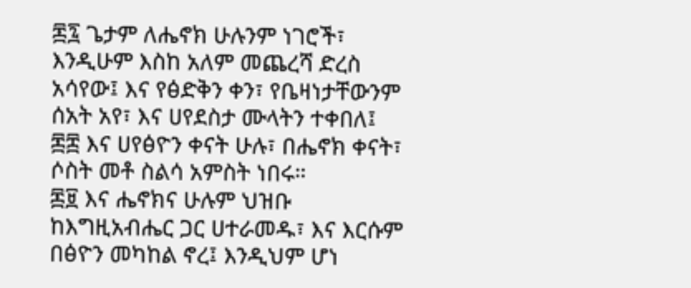፷፯ ጌታም ለሔኖክ ሁሉንም ነገሮች፣ እንዲሁም እስከ አለም መጨረሻ ድረስ አሳየው፤ እና የፅድቅን ቀን፣ የቤዛነታቸውንም ሰአት አየ፣ እና ሀየደስታ ሙላትን ተቀበለ፤
፷፰ እና ሀየፅዮን ቀናት ሁሉ፣ በሔኖክ ቀናት፣ ሶስት መቶ ስልሳ አምስት ነበሩ።
፷፱ እና ሔኖክና ሁሉም ህዝቡ ከእግዚአብሔር ጋር ሀተራመዱ፣ እና እርሱም በፅዮን መካከል ኖረ፤ እንዲህም ሆነ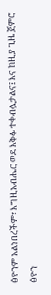ፅዮንም አልነበረችም፣ እግዚአብሔር ወደ እቅፉ ተቀብሏታልና፤ እና ከዚያ ጊዜ ጀምሮ ፅዮን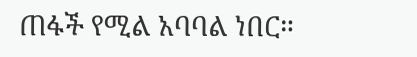ጠፋች የሚል አባባል ነበር።